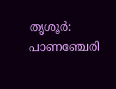തൃശൂർ: പാണഞ്ചേരി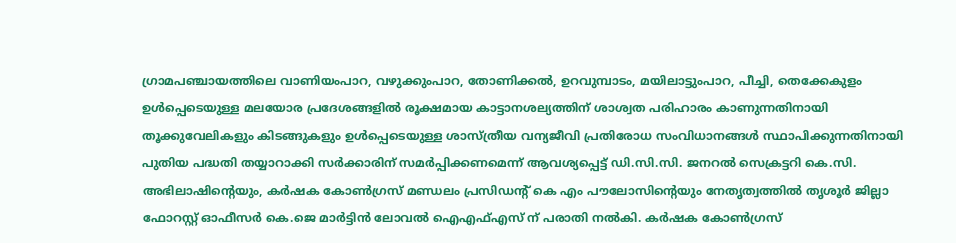ഗ്രാമപഞ്ചായത്തിലെ വാണിയംപാറ, വഴുക്കുംപാറ, തോണിക്കൽ, ഉറവുമ്പാടം, മയിലാട്ടുംപാറ, പീച്ചി, തെക്കേകുളം ഉൾപ്പെടെയുള്ള മലയോര പ്രദേശങ്ങളിൽ രൂക്ഷമായ കാട്ടാനശല്യത്തിന് ശാശ്വത പരിഹാരം കാണുന്നതിനായി തൂക്കുവേലികളും കിടങ്ങുകളും ഉൾപ്പെടെയുള്ള ശാസ്ത്രീയ വന്യജീവി പ്രതിരോധ സംവിധാനങ്ങൾ സ്ഥാപിക്കുന്നതിനായി പുതിയ പദ്ധതി തയ്യാറാക്കി സർക്കാരിന് സമർപ്പിക്കണമെന്ന് ആവശ്യപ്പെട്ട് ഡി.സി.സി. ജനറൽ സെക്രട്ടറി കെ.സി. അഭിലാഷിന്റെയും, കർഷക കോൺഗ്രസ് മണ്ഡലം പ്രസിഡന്റ് കെ എം പൗലോസിന്റെയും നേതൃത്വത്തിൽ തൃശൂർ ജില്ലാ ഫോറസ്റ്റ് ഓഫീസർ കെ.ജെ മാർട്ടിൻ ലോവൽ ഐഎഫ്എസ് ന് പരാതി നൽകി. കർഷക കോൺഗ്രസ്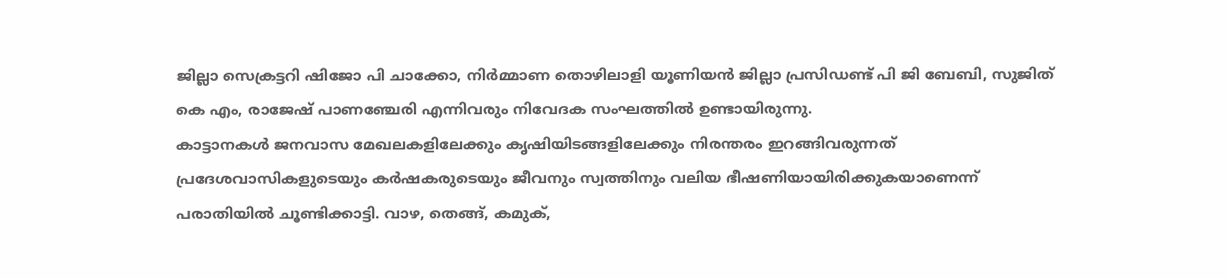ജില്ലാ സെക്രട്ടറി ഷിജോ പി ചാക്കോ, നിർമ്മാണ തൊഴിലാളി യൂണിയൻ ജില്ലാ പ്രസിഡണ്ട് പി ജി ബേബി, സുജിത് കെ എം, രാജേഷ് പാണഞ്ചേരി എന്നിവരും നിവേദക സംഘത്തിൽ ഉണ്ടായിരുന്നു.
കാട്ടാനകൾ ജനവാസ മേഖലകളിലേക്കും കൃഷിയിടങ്ങളിലേക്കും നിരന്തരം ഇറങ്ങിവരുന്നത് പ്രദേശവാസികളുടെയും കർഷകരുടെയും ജീവനും സ്വത്തിനും വലിയ ഭീഷണിയായിരിക്കുകയാണെന്ന് പരാതിയിൽ ചൂണ്ടിക്കാട്ടി. വാഴ, തെങ്ങ്, കമുക്,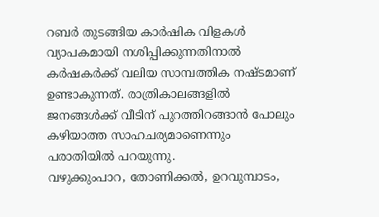റബർ തുടങ്ങിയ കാർഷിക വിളകൾ വ്യാപകമായി നശിപ്പിക്കുന്നതിനാൽ കർഷകർക്ക് വലിയ സാമ്പത്തിക നഷ്ടമാണ് ഉണ്ടാകുന്നത്. രാത്രികാലങ്ങളിൽ ജനങ്ങൾക്ക് വീടിന് പുറത്തിറങ്ങാൻ പോലും കഴിയാത്ത സാഹചര്യമാണെന്നും പരാതിയിൽ പറയുന്നു.
വഴുക്കുംപാറ, തോണിക്കൽ, ഉറവുമ്പാടം,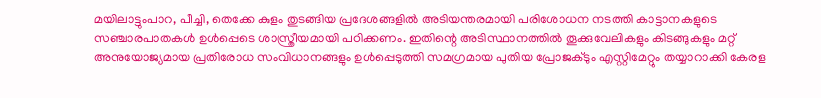മയിലാട്ടുംപാറ, പീച്ചി, തെക്കേ കുളം തുടങ്ങിയ പ്രദേശങ്ങളിൽ അടിയന്തരമായി പരിശോധന നടത്തി കാട്ടാനകളുടെ സഞ്ചാരപാതകൾ ഉൾപ്പെടെ ശാസ്ത്രീയമായി പഠിക്കണം. ഇതിന്റെ അടിസ്ഥാനത്തിൽ തൂക്കുവേലികളും കിടങ്ങുകളും മറ്റ് അനുയോജ്യമായ പ്രതിരോധ സംവിധാനങ്ങളും ഉൾപ്പെടുത്തി സമഗ്രമായ പുതിയ പ്രോജക്ടും എസ്റ്റിമേറ്റും തയ്യാറാക്കി കേരള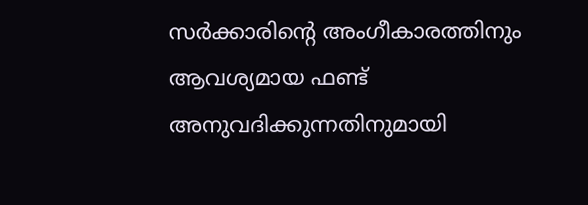സർക്കാരിന്റെ അംഗീകാരത്തിനും ആവശ്യമായ ഫണ്ട് അനുവദിക്കുന്നതിനുമായി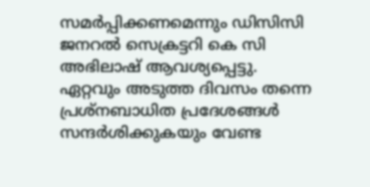സമർപ്പിക്കണമെന്നും ഡിസിസി ജനറൽ സെക്രട്ടറി കെ സി അഭിലാഷ് ആവശ്യപ്പെട്ടു.
ഏറ്റവും അടുത്ത ദിവസം തന്നെ പ്രശ്നബാധിത പ്രദേശങ്ങൾ സന്ദർശിക്കുകയും വേണ്ട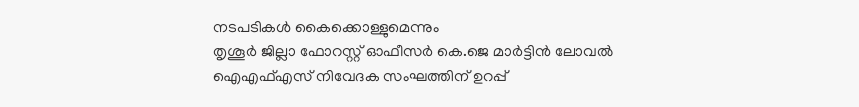നടപടികൾ കൈക്കൊള്ളുമെന്നും
തൃശൂർ ജില്ലാ ഫോറസ്റ്റ് ഓഫീസർ കെ.ജെ മാർട്ടിൻ ലോവൽ ഐഎഫ്എസ് നിവേദക സംഘത്തിന് ഉറപ്പ്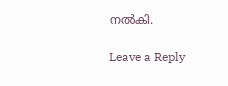നൽകി.

Leave a Reply